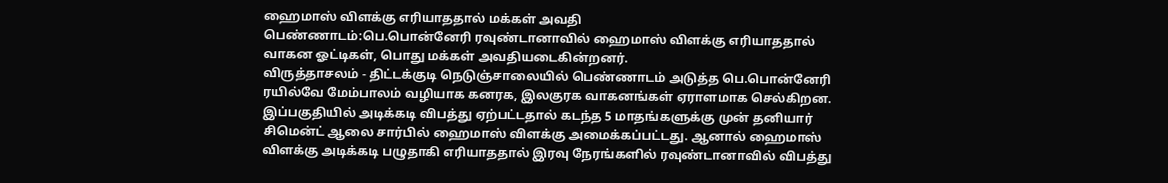ஹைமாஸ் விளக்கு எரியாததால் மக்கள் அவதி
பெண்ணாடம்:பெ.பொன்னேரி ரவுண்டானாவில் ஹைமாஸ் விளக்கு எரியாததால் வாகன ஓட்டிகள், பொது மக்கள் அவதியடைகின்றனர்.
விருத்தாசலம் - திட்டக்குடி நெடுஞ்சாலையில் பெண்ணாடம் அடுத்த பெ.பொன்னேரி ரயில்வே மேம்பாலம் வழியாக கனரக, இலகுரக வாகனங்கள் ஏராளமாக செல்கிறன. இப்பகுதியில் அடிக்கடி விபத்து ஏற்பட்டதால் கடந்த 5 மாதங்களுக்கு முன் தனியார் சிமென்ட் ஆலை சார்பில் ஹைமாஸ் விளக்கு அமைக்கப்பட்டது. ஆனால் ஹைமாஸ் விளக்கு அடிக்கடி பழுதாகி எரியாததால் இரவு நேரங்களில் ரவுண்டானாவில் விபத்து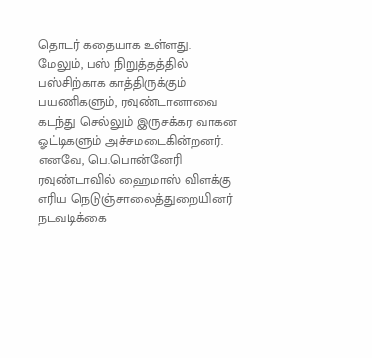தொடர் கதையாக உள்ளது.
மேலும், பஸ் நிறுத்தத்தில் பஸ்சிற்காக காத்திருக்கும் பயணிகளும், ரவுண்டானாவை கடந்து செல்லும் இருசக்கர வாகன ஓட்டிகளும் அச்சமடைகின்றனர். எனவே, பெ.பொன்னேரி ரவுண்டாவில் ஹைமாஸ் விளக்கு எரிய நெடுஞ்சாலைத்துறையினர் நடவடிக்கை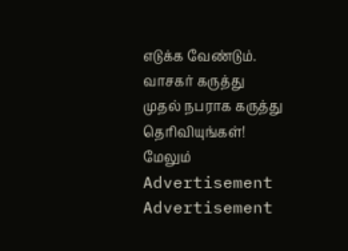எடுக்க வேண்டும்.
வாசகர் கருத்து
முதல் நபராக கருத்து தெரிவியுங்கள்!
மேலும்
Advertisement
Advertisement